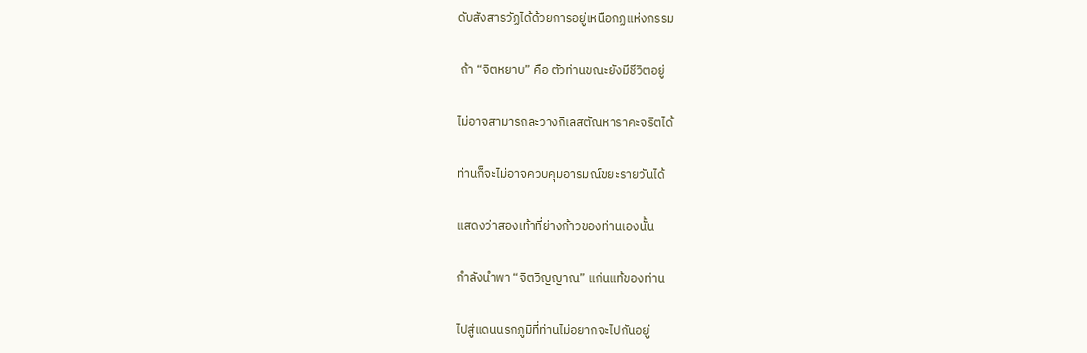ดับสังสารวัฏได้ด้วยการอยู่เหนือกฏแห่งกรรม

 ถ้า “จิตหยาบ” คือ ตัวท่านขณะยังมีชีวิตอยู่

ไม่อาจสามารถละวางกิเลสตัณหาราคะจริตได้

ท่านก็จะไม่อาจควบคุมอารมณ์ขยะรายวันได้

แสดงว่าสองเท้าที่ย่างก้าวของท่านเองนั้น

กำลังนำพา “จิตวิญญาณ” แก่นแท้ของท่าน

ไปสู่แดนนรกภูมิที่ท่านไม่อยากจะไปกันอยู่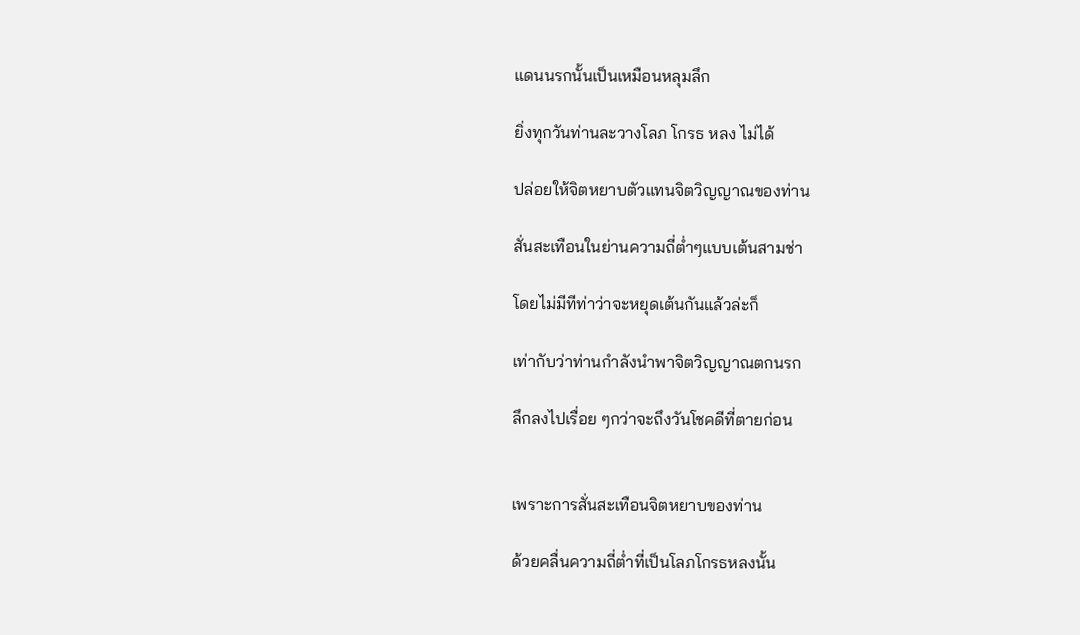แดนนรกนั้นเป็นเหมือนหลุมลึก

ยิ่งทุกวันท่านละวางโลภ โกรธ หลง ไม่ได้

ปล่อยให้จิตหยาบตัวแทนจิตวิญญาณของท่าน

สั่นสะเทือนในย่านความถี่ต่ำๆแบบเต้นสามช่า

โดยไม่มีทีท่าว่าจะหยุดเต้นกันแล้วล่ะก็

เท่ากับว่าท่านกำลังนำพาจิตวิญญาณตกนรก

ลึกลงไปเรื่อย ๆกว่าจะถึงวันโชคดีที่ตายก่อน


เพราะการสั่นสะเทือนจิตหยาบของท่าน

ด้วยคลื่นความถี่ต่ำที่เป็นโลภโกรธหลงนั้น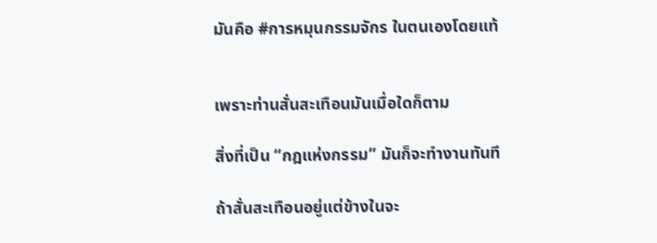มันคือ #การหมุนกรรมจักร ในตนเองโดยแท้


เพราะท่านสั่นสะเทือนมันเมื่อใดก็ตาม

สิ่งที่เป็น “กฎแห่งกรรม” มันก็จะทำงานทันที

ถ้าสั่นสะเทือนอยู่แต่ข้างในจะ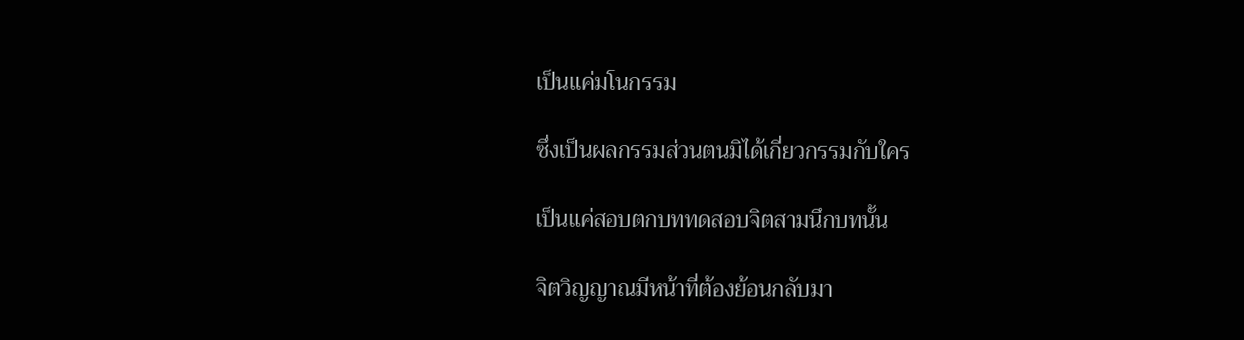เป็นแค่มโนกรรม

ซึ่งเป็นผลกรรมส่วนตนมิได้เกี่ยวกรรมกับใคร

เป็นแค่สอบตกบททดสอบจิตสามนึกบทนั้น

จิตวิญญาณมีหน้าที่ต้องย้อนกลับมา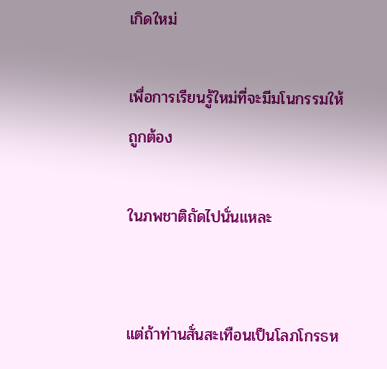เกิดใหม่

เพื่อการเรียนรู้ใหม่ที่จะมีมโนกรรมให้ถูกต้อง

ในภพชาติถัดไปนั่นแหละ


แต่ถ้าท่านสั่นสะเทือนเป็นโลภโกรธห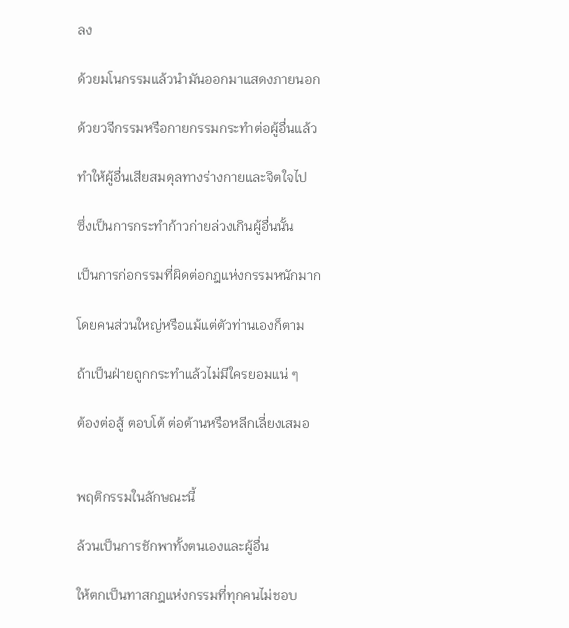ลง

ด้วยมโนกรรมแล้วนำมันออกมาแสดงภายนอก

ด้วยวจีกรรมหรือกายกรรมกระทำต่อผู้อื่นแล้ว

ทำให้ผู้อื่นเสียสมดุลทางร่างกายและจิตใจไป

ซึ่งเป็นการกระทำก้าวก่ายล่วงเกินผู้อื่นนั้น

เป็นการก่อกรรมที่ผิดต่อกฎแห่งกรรมหนักมาก

โดยคนส่วนใหญ่หรือแม้แต่ตัวท่านเองก็ตาม

ถ้าเป็นฝ่ายถูกกระทำแล้วไม่มีใครยอมแน่ ๆ

ต้องต่อสู้ ตอบโต้ ต่อต้านหรือหลีกเลี่ยงเสมอ


พฤติกรรมในลักษณะนี้

ล้วนเป็นการชักพาทั้งตนเองและผู้อื่น

ให้ตกเป็นทาสกฎแห่งกรรมที่ทุกคนไม่ชอบ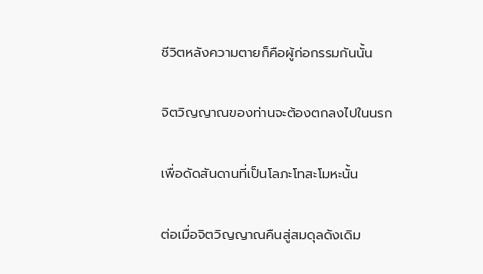ชีวิตหลังความตายก็คือผู้ก่อกรรมกันนั้น

จิตวิญญาณของท่านจะต้องตกลงไปในนรก

เพื่อดัดสันดานที่เป็นโลภะโทสะโมหะนั้น

ต่อเมื่อจิตวิญญาณคืนสู่สมดุลดังเดิม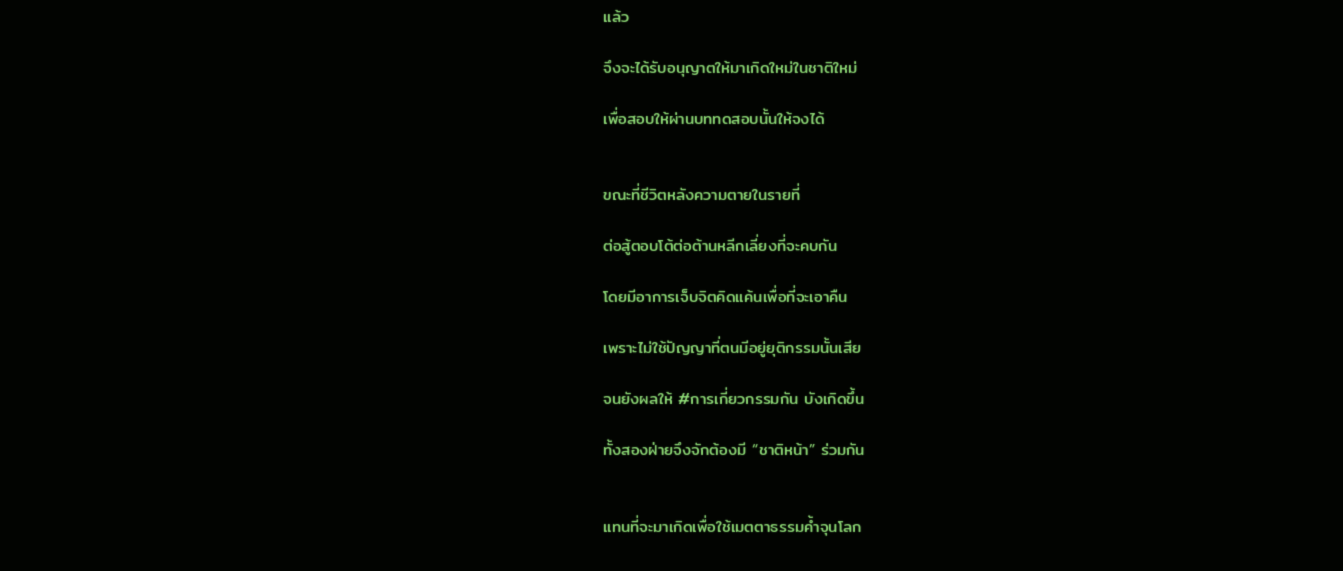แล้ว

จึงจะได้รับอนุญาตให้มาเกิดใหม่ในชาติใหม่

เพื่อสอบให้ผ่านบททดสอบนั้นให้จงได้


ขณะที่ชีวิตหลังความตายในรายที่

ต่อสู้ตอบโต้ต่อต้านหลีกเลี่ยงที่จะคบกัน

โดยมีอาการเจ็บจิตคิดแค้นเพื่อที่จะเอาคืน

เพราะไม่ใช้ปัญญาที่ตนมีอยู่ยุติกรรมนั้นเสีย

จนยังผลให้ #การเกี่ยวกรรมกัน บังเกิดขึ้น

ทั้งสองฝ่ายจึงจักต้องมี “ชาติหน้า” ร่วมกัน


แทนที่จะมาเกิดเพื่อใช้เมตตาธรรมค้ำจุนโลก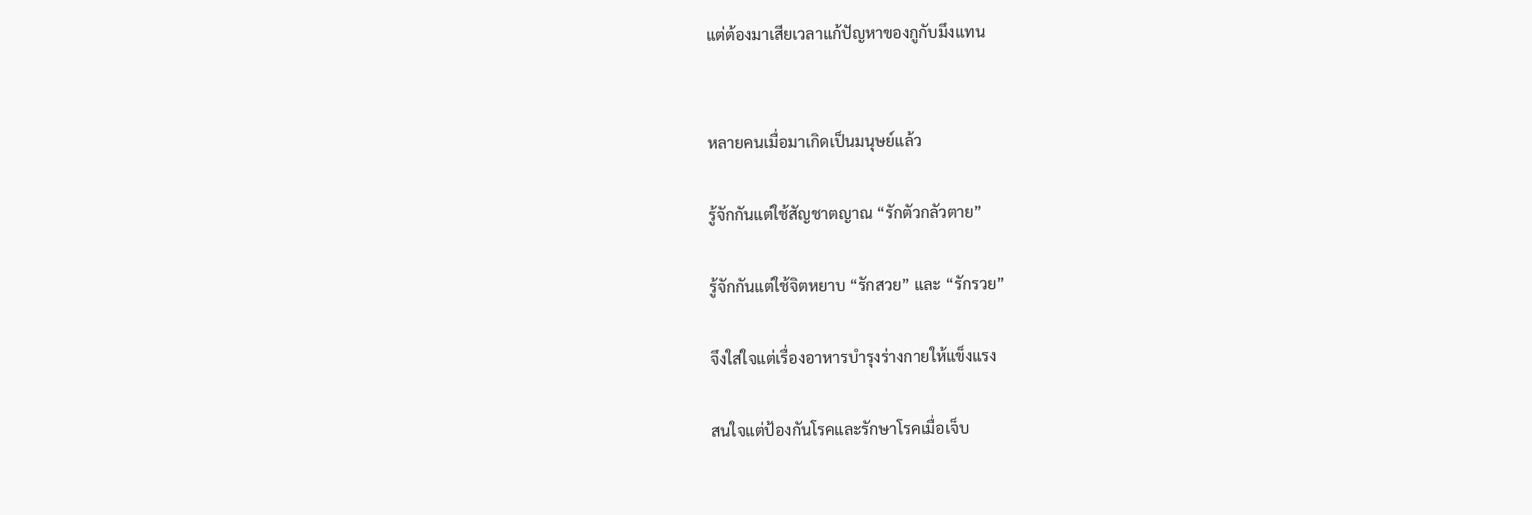แต่ต้องมาเสียเวลาแก้ปัญหาของกูกับมึงแทน


หลายคนเมื่อมาเกิดเป็นมนุษย์แล้ว

รู้จักกันแต่ใช้สัญชาตญาณ “รักตัวกลัวตาย”

รู้จักกันแต่ใช้จิตหยาบ “รักสวย” และ “รักรวย”

จึงใส่ใจแต่เรื่องอาหารบำรุงร่างกายให้แข็งแรง

สนใจแต่ป้องกันโรคและรักษาโรคเมื่อเจ็บ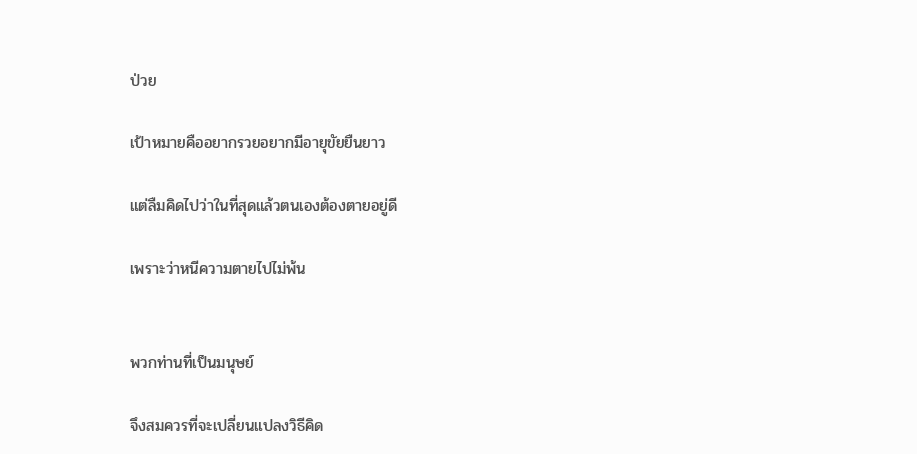ป่วย

เป้าหมายคืออยากรวยอยากมีอายุขัยยืนยาว

แต่ลืมคิดไปว่าในที่สุดแล้วตนเองต้องตายอยู่ดี

เพราะว่าหนีความตายไปไม่พ้น


พวกท่านที่เป็นมนุษย์

จึงสมควรที่จะเปลี่ยนแปลงวิธีคิด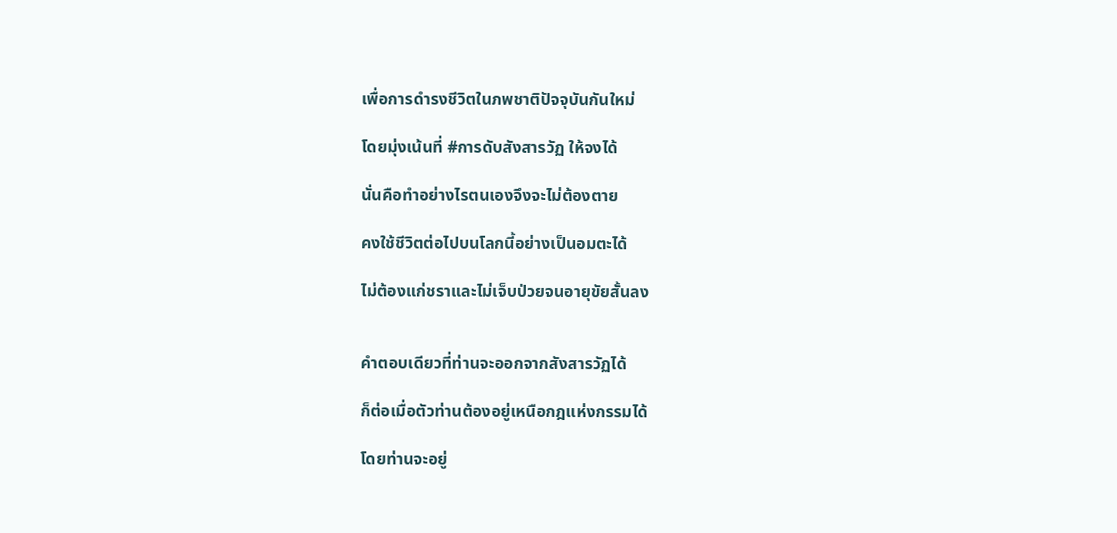เพื่อการดำรงชีวิตในภพชาติปัจจุบันกันใหม่

โดยมุ่งเน้นที่ #การดับสังสารวัฏ ให้จงได้

นั่นคือทำอย่างไรตนเองจึงจะไม่ต้องตาย

คงใช้ชีวิตต่อไปบนโลกนี้อย่างเป็นอมตะได้

ไม่ต้องแก่ชราและไม่เจ็บป่วยจนอายุขัยสั้นลง


คำตอบเดียวที่ท่านจะออกจากสังสารวัฏได้

ก็ต่อเมื่อตัวท่านต้องอยู่เหนือกฎแห่งกรรมได้

โดยท่านจะอยู่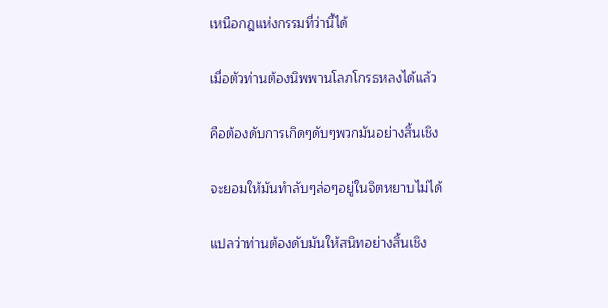เหนือกฎแห่งกรรมที่ว่านี้ได้

เมื่อตัวท่านต้องนิพพานโลภโกรธหลงได้แล้ว

คือต้องดับการเกิดๆดับๆพวกมันอย่างสิ้นเชิง

จะยอมให้มันทำลับๆล่อๆอยู่ในจิตหยาบไม่ได้

แปลว่าท่านต้องดับมันให้สนิทอย่างสิ้นเชิง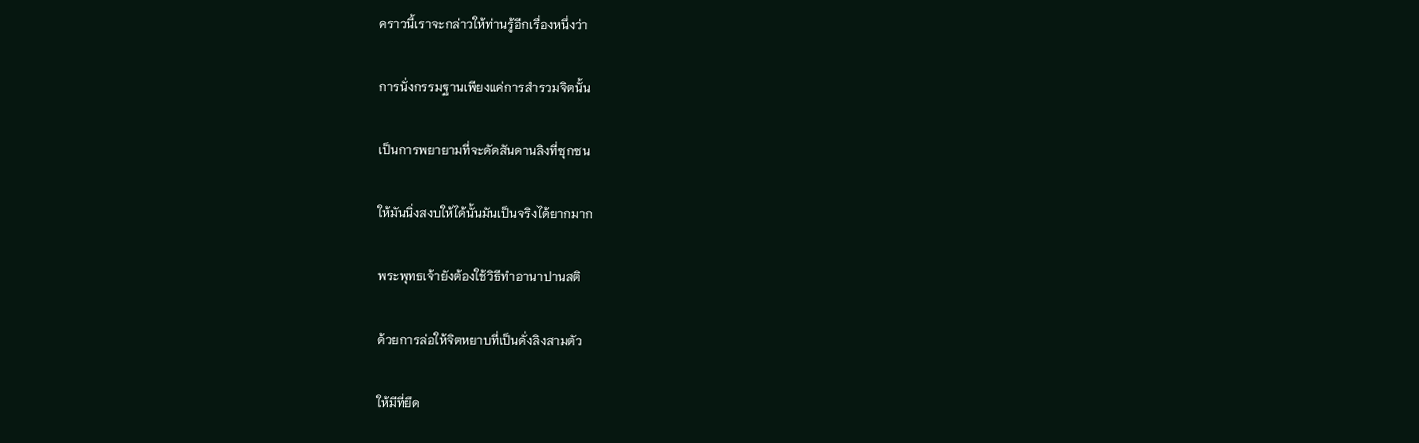คราวนี้เราจะกล่าวให้ท่านรู้อีกเรื่องหนึ่งว่า

การนั่งกรรมฐานเพียงแค่การสำรวมจิตนั้น

เป็นการพยายามที่จะดัดสันดานลิงที่ซุกซน

ให้มันนิ่งสงบให้ได้นั้นมันเป็นจริงได้ยากมาก

พระพุทธเจ้ายังต้องใช้วิธีทำอานาปานสติ

ด้วยการล่อให้จิตหยาบที่เป็นดั่งลิงสามตัว

ให้มีที่ยึด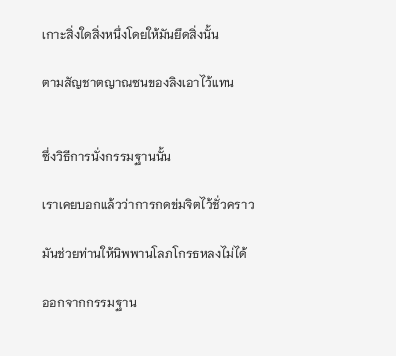เกาะสิ่งใดสิ่งหนึ่งโดยให้มันยึดสิ่งนั้น

ตามสัญชาตญาณซนของลิงเอาไว้แทน


ซึ่งวิธีการนั่งกรรมฐานนั้น

เราเคยบอกแล้วว่าการกดข่มจิตไว้ชั่วคราว

มันช่วยท่านให้นิพพานโลภโกรธหลงไม่ได้

ออกจากกรรมฐาน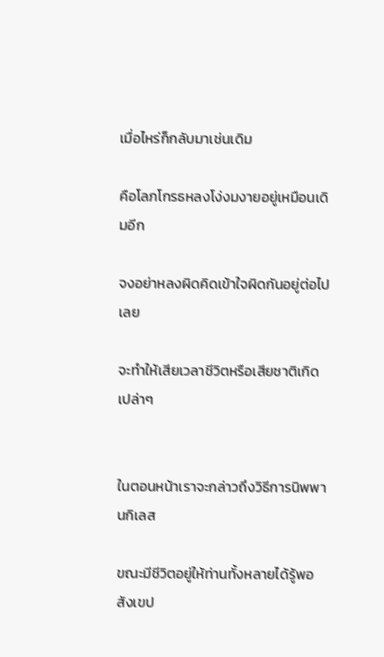เมื่อไหร่ก็กลับมาเช่นเดิม

คือโลภโกรธหลงโง่งมงายอยู่เหมือนเดิมอีก

จงอย่าหลงผิดคิดเข้าใจผิดกันอยู่ต่อไปเลย

จะทำให้เสียเวลาชีวิตหรือเสียชาติเกิดเปล่าๆ


ในตอนหน้าเราจะกล่าวถึงวิธีการนิพพานกิเลส

ขณะมีชีวิตอยู่ให้ท่านทั้งหลายได้รู้พอสังเขป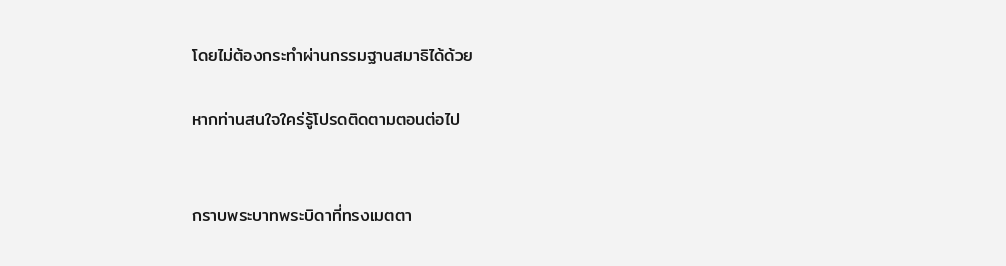โดยไม่ต้องกระทำผ่านกรรมฐานสมาธิได้ด้วย

หากท่านสนใจใคร่รู้โปรดติดตามตอนต่อไป


กราบพระบาทพระบิดาที่ทรงเมตตา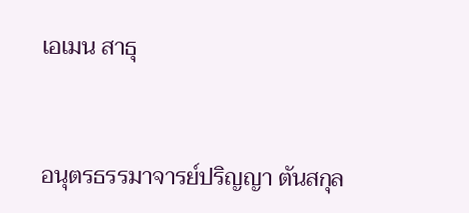เอเมน สาธุ


อนุตรธรรมาจารย์ปริญญา ตันสกุล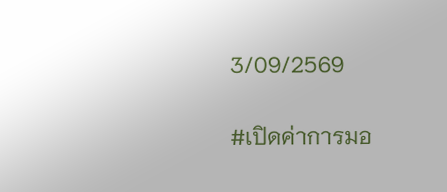3/09/2569


#เปิดค่าการมอ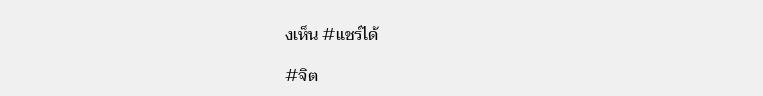งเห็น #แชร์ได้

#จิต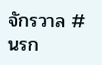จักรวาล #นรก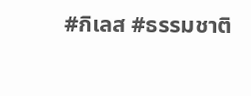#กิเลส #ธรรมชาติ